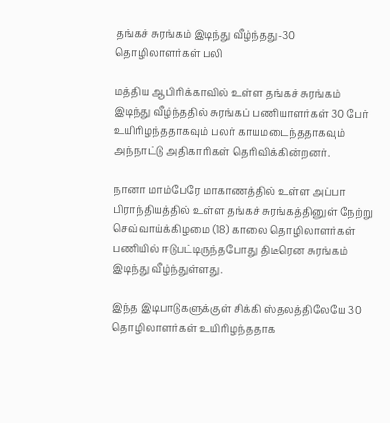தங்கச் சுரங்கம் இடிந்து வீழ்ந்தது-30 தொழிலாளர்கள் பலி

மத்திய ஆபிரிக்காவில் உள்ள தங்கச் சுரங்கம் இடிந்து வீழ்ந்ததில் சுரங்கப் பணியாளர்கள் 30 பேர் உயிரிழந்ததாகவும் பலர் காயமடைந்ததாகவும் அந்நாட்டு அதிகாரிகள் தெரிவிக்கின்றனர்.

நானா மாம்பேரே மாகாணத்தில் உள்ள அப்பா பிராந்தியத்தில் உள்ள தங்கச் சுரங்கத்தினுள் நேற்று செவ்வாய்க்கிழமை (18) காலை தொழிலாளர்கள் பணியில் ஈடுபட்டிருந்தபோது திடீரென சுரங்கம் இடிந்து வீழ்ந்துள்ளது.

இந்த இடிபாடுகளுக்குள் சிக்கி ஸ்தலத்திலேயே 30 தொழிலாளர்கள் உயிரிழந்ததாக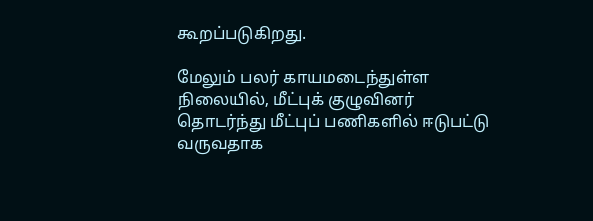கூறப்படுகிறது.

மேலும் பலர் காயமடைந்துள்ள நிலையில், மீட்புக் குழுவினர் தொடர்ந்து மீட்புப் பணிகளில் ஈடுபட்டு வருவதாக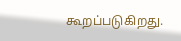கூறப்படுகிறது.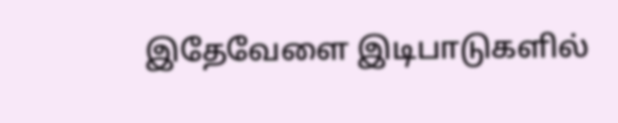இதேவேளை இடிபாடுகளில்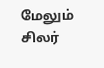மேலும் சிலர்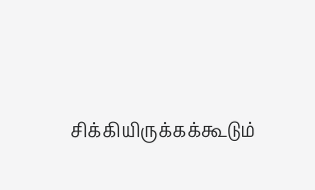சிக்கியிருக்கக்கூடும்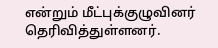என்றும் மீட்புக்குழுவினர் தெரிவித்துள்ளனர்.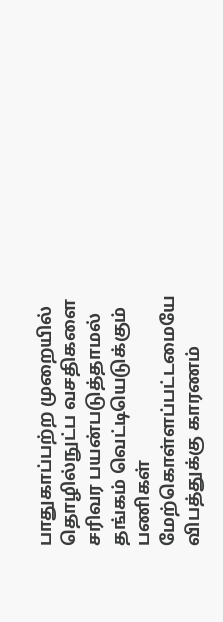பாதுகாப்பற்ற முறையில் தொழில்நுட்ப வசதிகளை சரிவர பயன்படுத்தாமல் தங்கம் வெட்டியெடுக்கும் பணிகள் மேற்கொள்ளப்பட்டமையே விபத்துக்கு காரணம்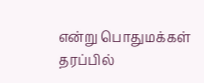என்று பொதுமக்கள் தரப்பில்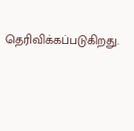தெரிவிக்கப்படுகிறது.